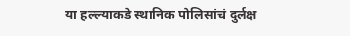या हल्ल्याकडे स्थानिक पोलिसांचं दुर्लक्ष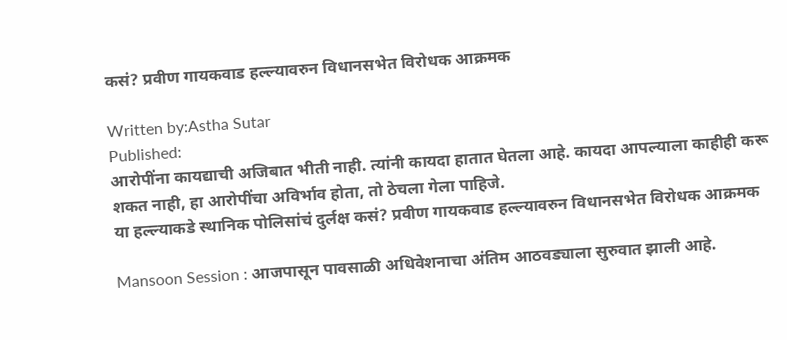कसं? प्रवीण गायकवाड हल्ल्यावरुन विधानसभेत विरोधक आक्रमक

Written by:Astha Sutar
Published:
आरोपींना कायद्याची अजिबात भीती नाही. त्यांनी कायदा हातात घेतला आहे. कायदा आपल्याला काहीही करू शकत नाही, हा आरोपींचा अविर्भाव होता, तो ठेचला गेला पाहिजे.
या हल्ल्याकडे स्थानिक पोलिसांचं दुर्लक्ष कसं? प्रवीण गायकवाड हल्ल्यावरुन विधानसभेत विरोधक आक्रमक

Mansoon Session : आजपासून पावसाळी अधिवेशनाचा अंतिम आठवड्याला सुरुवात झाली आहे.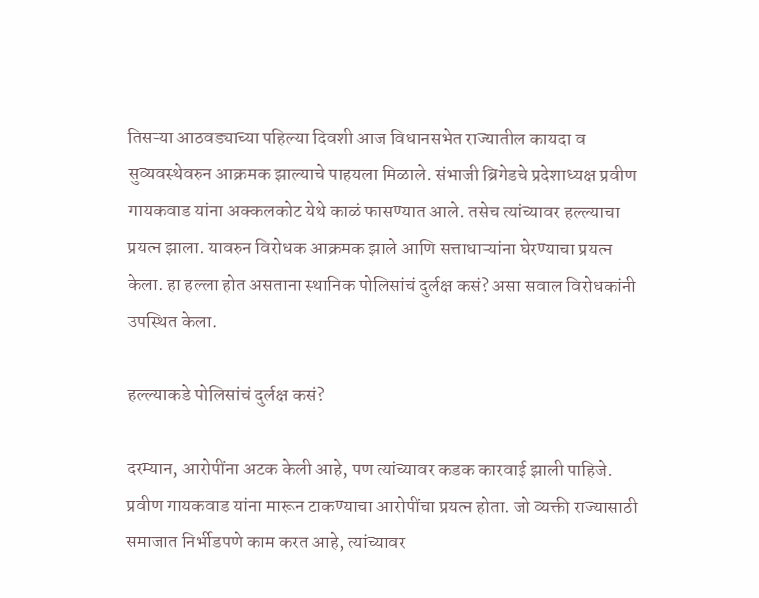तिसऱ्या आठवड्याच्या पहिल्या दिवशी आज विधानसभेत राज्यातील कायदा व सुव्यवस्थेवरुन आक्रमक झाल्याचे पाहयला मिळाले. संभाजी ब्रिगेडचे प्रदेशाध्यक्ष प्रवीण गायकवाड यांना अक्कलकोट येथे काळं फासण्यात आले. तसेच त्यांच्यावर हल्ल्याचा प्रयत्न झाला. यावरुन विरोधक आक्रमक झाले आणि सत्ताधाऱ्यांना घेरण्याचा प्रयत्न केला. हा हल्ला होत असताना स्थानिक पोलिसांचं दुर्लक्ष कसं? असा सवाल विरोधकांनी उपस्थित केला.

हल्ल्याकडे पोलिसांचं दुर्लक्ष कसं?

दरम्यान, आरोपींना अटक केली आहे, पण त्यांच्यावर कडक कारवाई झाली पाहिजे. प्रवीण गायकवाड यांना मारून टाकण्याचा आरोपींचा प्रयत्न होता. जो व्यक्ती राज्यासाठी समाजात निर्भीडपणे काम करत आहे, त्यांच्यावर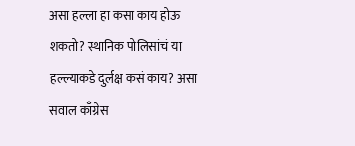असा हल्ला हा कसा काय होऊ शकतो? स्थानिक पोलिसांचं या हल्ल्याकडे दुर्लक्ष कसं काय? असा सवाल काँग्रेस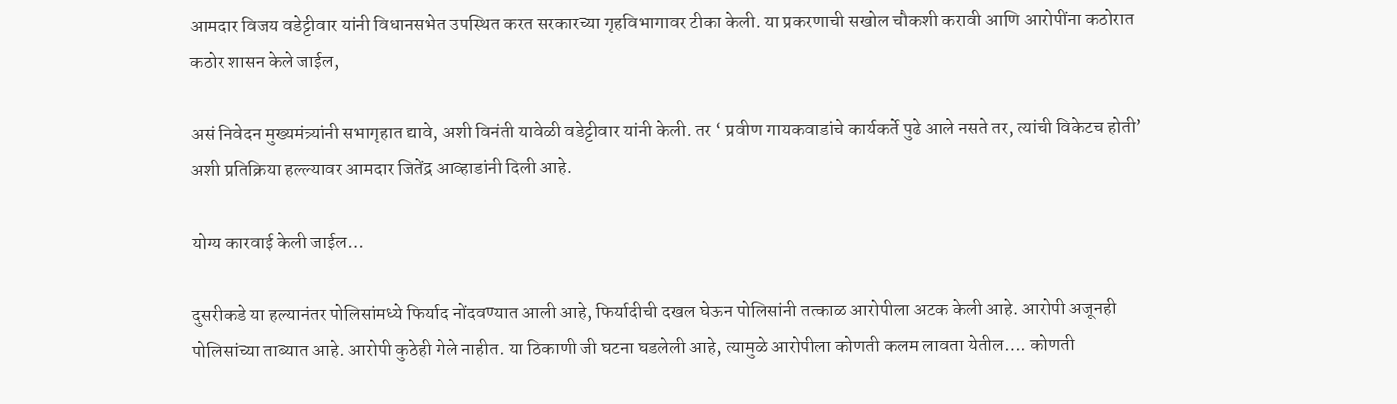आमदार विजय वडेट्टीवार यांनी विधानसभेत उपस्थित करत सरकारच्या गृहविभागावर टीका केली. या प्रकरणाची सखोल चौकशी करावी आणि आरोपींना कठोरात कठोर शासन केले जाईल,

असं निवेदन मुख्यमंत्र्यांनी सभागृहात द्यावे, अशी विनंती यावेळी वडेट्टीवार यांनी केली. तर ‘ प्रवीण गायकवाडांचे कार्यकर्ते पुढे आले नसते तर, त्यांची विकेटच होती’ अशी प्रतिक्रिया हल्ल्यावर आमदार जितेंद्र आव्हाडांनी दिली आहे.

योग्य कारवाई केली जाईल…

दुसरीकडे या हल्यानंतर पोलिसांमध्ये फिर्याद नोंदवण्यात आली आहे, फिर्यादीची दखल घेऊन पोलिसांनी तत्काळ आरोपीला अटक केली आहे. आरोपी अजूनही पोलिसांच्या ताब्यात आहे. आरोपी कुठेही गेले नाहीत. या ठिकाणी जी घटना घडलेली आहे, त्यामुळे आरोपीला कोणती कलम लावता येतील…. कोणती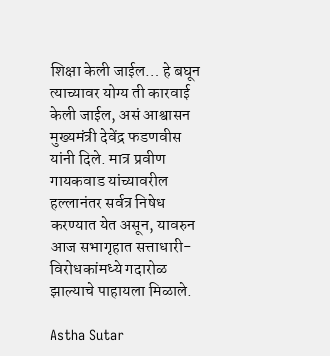शिक्षा केली जाईल… हे बघून त्याच्यावर योग्य ती कारवाई केली जाईल, असं आश्वासन मुख्यमंत्री देवेंद्र फडणवीस यांनी दिले. मात्र प्रवीण गायकवाड यांच्यावरील हल्लानंतर सर्वत्र निषेध करण्यात येत असून, यावरुन आज सभागृहात सत्ताधारी-विरोधकांमध्ये गदारोळ झाल्याचे पाहायला मिळाले.

Astha Sutar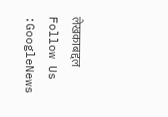लेखकाबद्दल
Follow Us :GoogleNews